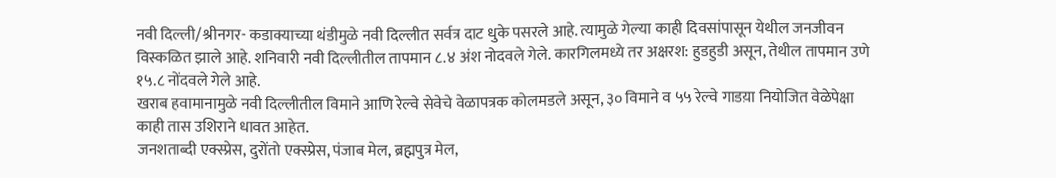नवी दिल्ली/श्रीनगर- कडाक्याच्या थंडीमुळे नवी दिल्लीत सर्वत्र दाट धुके पसरले आहे. त्यामुळे गेल्या काही दिवसांपासून येथील जनजीवन विस्कळित झाले आहे. शनिवारी नवी दिल्लीतील तापमान ८.४ अंश नोदवले गेले. कारगिलमध्ये तर अक्षरश: हुडहुडी असून, तेथील तापमान उणे १५.८ नोंदवले गेले आहे.
खराब हवामानामुळे नवी दिल्लीतील विमाने आणि रेल्वे सेवेचे वेळापत्रक कोलमडले असून, ३० विमाने व ५५ रेल्वे गाडय़ा नियोजित वेळेपेक्षा काही तास उशिराने धावत आहेत.
जनशताब्दी एक्स्प्रेस, दुरोंतो एक्स्प्रेस, पंजाब मेल, ब्रह्मपुत्र मेल,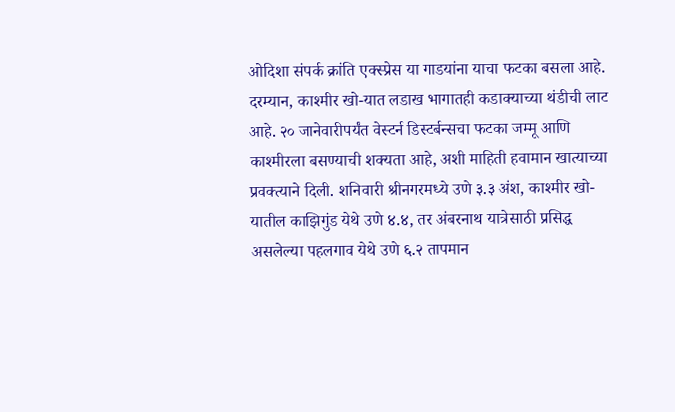ओदिशा संपर्क क्रांति एक्स्प्रेस या गाडयांना याचा फटका बसला आहे.
दरम्यान, काश्मीर खो-यात लडाख भागातही कडाक्याच्या थंडीची लाट आहे. २० जानेवारीपर्यंत वेस्टर्न डिस्टर्बन्सचा फटका जम्मू आणि काश्मीरला बसण्याची शक्यता आहे, अशी माहिती हवामान खात्याच्या प्रवक्त्याने दिली. शनिवारी श्रीनगरमध्ये उणे ३.३ अंश, काश्मीर खो-यातील काझिगुंड येथे उणे ४.४, तर अंबरनाथ यात्रेसाठी प्रसिद्ध असलेल्या पहलगाव येथे उणे ६.२ तापमान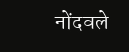नोंदवले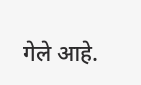गेले आहे.